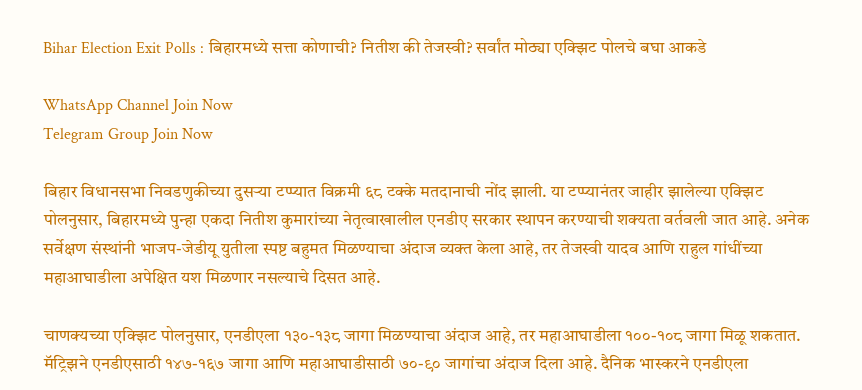Bihar Election Exit Polls : बिहारमध्ये सत्ता कोणाची? नितीश की तेजस्वी? सर्वांत मोठ्या एक्झिट पोलचे बघा आकडे

WhatsApp Channel Join Now
Telegram Group Join Now

बिहार विधानसभा निवडणुकीच्या दुसऱ्या टप्प्यात विक्रमी ६८ टक्के मतदानाची नोंद झाली. या टप्प्यानंतर जाहीर झालेल्या एक्झिट पोलनुसार, बिहारमध्ये पुन्हा एकदा नितीश कुमारांच्या नेतृत्वाखालील एनडीए सरकार स्थापन करण्याची शक्यता वर्तवली जात आहे. अनेक सर्वेक्षण संस्थांनी भाजप-जेडीयू युतीला स्पष्ट बहुमत मिळण्याचा अंदाज व्यक्त केला आहे, तर तेजस्वी यादव आणि राहुल गांधींच्या महाआघाडीला अपेक्षित यश मिळणार नसल्याचे दिसत आहे.

चाणक्यच्या एक्झिट पोलनुसार, एनडीएला १३०-१३८ जागा मिळण्याचा अंदाज आहे, तर महाआघाडीला १००-१०८ जागा मिळू शकतात. मॅट्रिझने एनडीएसाठी १४७-१६७ जागा आणि महाआघाडीसाठी ७०-९० जागांचा अंदाज दिला आहे. दैनिक भास्करने एनडीएला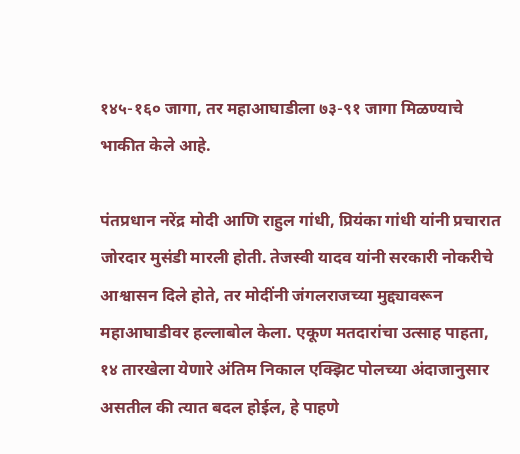१४५-१६० जागा, तर महाआघाडीला ७३-९१ जागा मिळण्याचे भाकीत केले आहे.

पंतप्रधान नरेंद्र मोदी आणि राहुल गांधी, प्रियंका गांधी यांनी प्रचारात जोरदार मुसंडी मारली होती. तेजस्वी यादव यांनी सरकारी नोकरीचे आश्वासन दिले होते, तर मोदींनी जंगलराजच्या मुद्द्यावरून महाआघाडीवर हल्लाबोल केला. एकूण मतदारांचा उत्साह पाहता, १४ तारखेला येणारे अंतिम निकाल एक्झिट पोलच्या अंदाजानुसार असतील की त्यात बदल होईल, हे पाहणे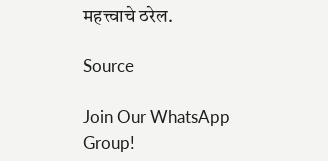महत्त्वाचे ठरेल.

Source

Join Our WhatsApp Group!